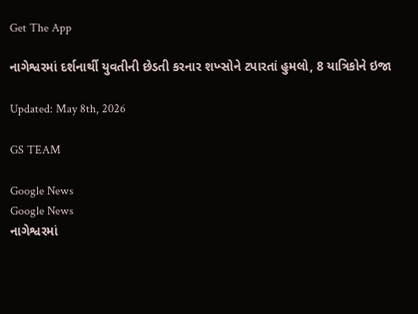Get The App

નાગેશ્વરમાં દર્શનાર્થી યુવતીની છેડતી કરનાર શખ્સોને ટપારતાં હુમલો, 8 યાત્રિકોને ઇજા

Updated: May 8th, 2026

GS TEAM

Google News
Google News
નાગેશ્વરમાં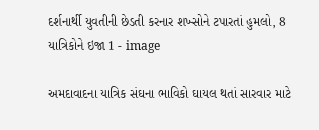દર્શનાર્થી યુવતીની છેડતી કરનાર શખ્સોને ટપારતાં હુમલો, 8 યાત્રિકોને ઇજા 1 - image

અમદાવાદના યાત્રિક સંઘના ભાવિકો ઘાયલ થતાં સારવાર માટે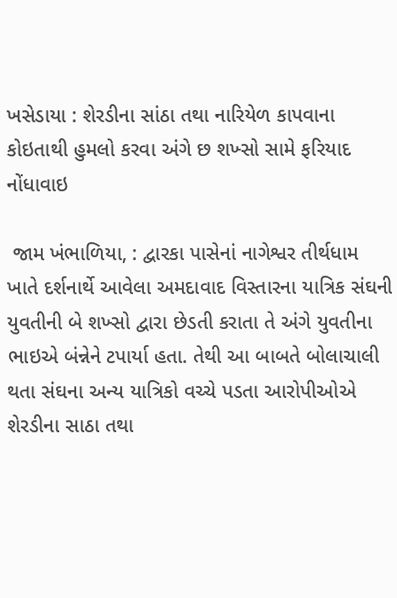ખસેડાયા : શેરડીના સાંઠા તથા નારિયેળ કાપવાના કોઇતાથી હુમલો કરવા અંગે છ શખ્સો સામે ફરિયાદ નોંધાવાઇ

 જામ ખંભાળિયા, : દ્વારકા પાસેનાં નાગેશ્વર તીર્થધામ ખાતે દર્શનાર્થે આવેલા અમદાવાદ વિસ્તારના યાત્રિક સંઘની યુવતીની બે શખ્સો દ્વારા છેડતી કરાતા તે અંગે યુવતીના ભાઇએ બંન્નેને ટપાર્યા હતા. તેથી આ બાબતે બોલાચાલી થતા સંઘના અન્ય યાત્રિકો વચ્ચે પડતા આરોપીઓએ શેરડીના સાઠા તથા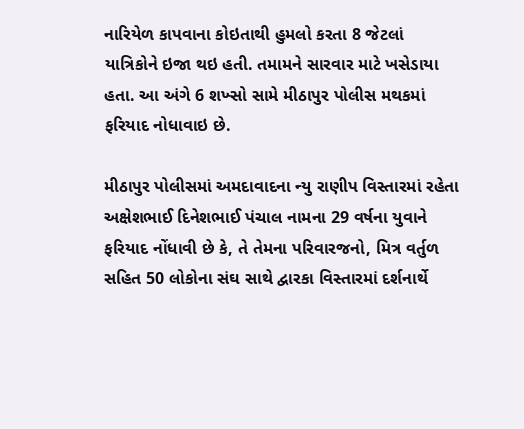નારિયેળ કાપવાના કોઇતાથી હુમલો કરતા 8 જેટલાં યાત્રિકોને ઇજા થઇ હતી. તમામને સારવાર માટે ખસેડાયા હતા. આ અંગે 6 શખ્સો સામે મીઠાપુર પોલીસ મથકમાં ફરિયાદ નોધાવાઇ છે.

મીઠાપુર પોલીસમાં અમદાવાદના ન્યુ રાણીપ વિસ્તારમાં રહેતા અક્ષેશભાઈ દિનેશભાઈ પંચાલ નામના 29 વર્ષના યુવાને ફરિયાદ નોંધાવી છે કે, તે તેમના પરિવારજનો, મિત્ર વર્તુળ સહિત 50 લોકોના સંઘ સાથે દ્વારકા વિસ્તારમાં દર્શનાર્થે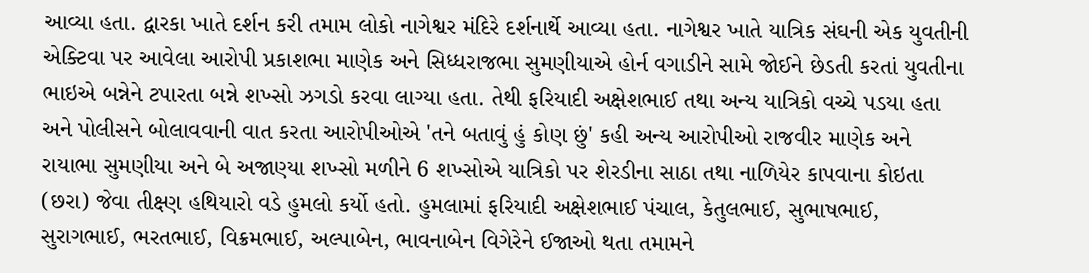આવ્યા હતા. દ્વારકા ખાતે દર્શન કરી તમામ લોકો નાગેશ્વર મંદિરે દર્શનાર્થે આવ્યા હતા. નાગેશ્વર ખાતે યાત્રિક સંઘની એક યુવતીની એક્ટિવા પર આવેલા આરોપી પ્રકાશભા માણેક અને સિધ્ધરાજભા સુમણીયાએ હોર્ન વગાડીને સામે જોઈને છેડતી કરતાં યુવતીના ભાઇએ બન્નેને ટપારતા બન્ને શખ્સો ઝગડો કરવા લાગ્યા હતા. તેથી ફરિયાદી અક્ષેશભાઈ તથા અન્ય યાત્રિકો વચ્ચે પડયા હતા અને પોલીસને બોલાવવાની વાત કરતા આરોપીઓએ 'તને બતાવું હું કોણ છું' કહી અન્ય આરોપીઓ રાજવીર માણેક અને રાયાભા સુમણીયા અને બે અજાણ્યા શખ્સો મળીને 6 શખ્સોએ યાત્રિકો પર શેરડીના સાઠા તથા નાળિયેર કાપવાના કોઇતા (છરા) જેવા તીક્ષ્ણ હથિયારો વડે હુમલો કર્યો હતો. હુમલામાં ફરિયાદી અક્ષેશભાઈ પંચાલ, કેતુલભાઈ, સુભાષભાઈ, સુરાગભાઈ, ભરતભાઈ, વિક્રમભાઈ, અલ્પાબેન, ભાવનાબેન વિગેરેને ઈજાઓ થતા તમામને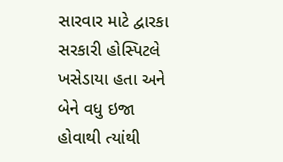સારવાર માટે દ્વારકા સરકારી હોસ્પિટલે ખસેડાયા હતા અને બેને વધુ ઇજા હોવાથી ત્યાંથી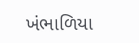ખંભાળિયા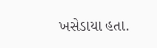ખસેડાયા હતા.